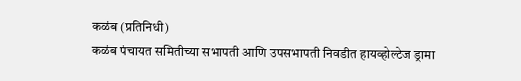कळंब (प्रतिनिधी)
कळंब पंचायत समितीच्या सभापती आणि उपसभापती निवडीत हायव्होल्टेज ड्रामा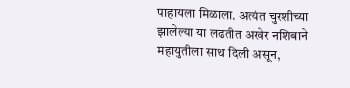पाहायला मिळाला. अत्यंत चुरशीच्या झालेल्या या लढतीत अखेर नशिबाने महायुतीला साथ दिली असून,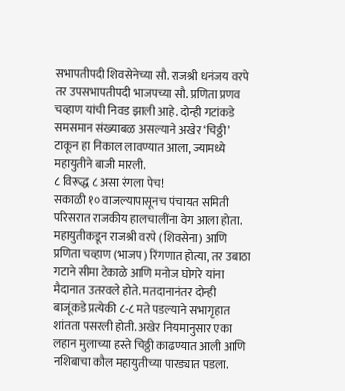सभापतीपदी शिवसेनेच्या सौ. राजश्री धनंजय वरपे तर उपसभापतीपदी भाजपच्या सौ. प्रणिता प्रणव चव्हाण यांची निवड झाली आहे. दोन्ही गटांकडे समसमान संख्याबळ असल्याने अखेर ‘चिठ्ठी’ टाकून हा निकाल लावण्यात आला, ज्यामध्ये महायुतीने बाजी मारली.
८ विरूद्ध ८ असा रंगला पेच!
सकाळी १० वाजल्यापासूनच पंचायत समिती परिसरात राजकीय हालचालींना वेग आला होता. महायुतीकडून राजश्री वरपे (शिवसेना) आणि प्रणिता चव्हाण (भाजप) रिंगणात होत्या, तर उबाठा गटाने सीमा टेकाळे आणि मनोज घोगरे यांना मैदानात उतरवले होते. मतदानानंतर दोन्ही बाजूंकडे प्रत्येकी ८-८ मते पडल्याने सभागृहात शांतता पसरली होती. अखेर नियमानुसार एका लहान मुलाच्या हस्ते चिठ्ठी काढण्यात आली आणि नशिबाचा कौल महायुतीच्या पारड्यात पडला.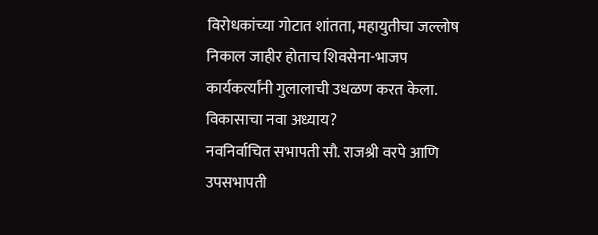विरोधकांच्या गोटात शांतता, महायुतीचा जल्लोष
निकाल जाहीर होताच शिवसेना-भाजप कार्यकर्त्यांनी गुलालाची उधळण करत केला.
विकासाचा नवा अध्याय?
नवनिर्वाचित सभापती सौ. राजश्री वरपे आणि उपसभापती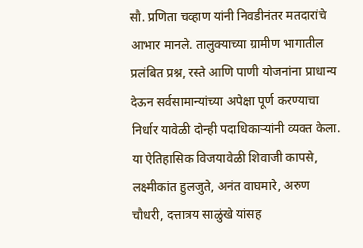सौ. प्रणिता चव्हाण यांनी निवडीनंतर मतदारांचे आभार मानले. तालुक्याच्या ग्रामीण भागातील प्रलंबित प्रश्न, रस्ते आणि पाणी योजनांना प्राधान्य देऊन सर्वसामान्यांच्या अपेक्षा पूर्ण करण्याचा निर्धार यावेळी दोन्ही पदाधिकाऱ्यांनी व्यक्त केला.
या ऐतिहासिक विजयावेळी शिवाजी कापसे, लक्ष्मीकांत हुलजुते, अनंत वाघमारे, अरुण चौधरी, दत्तात्रय साळुंखे यांसह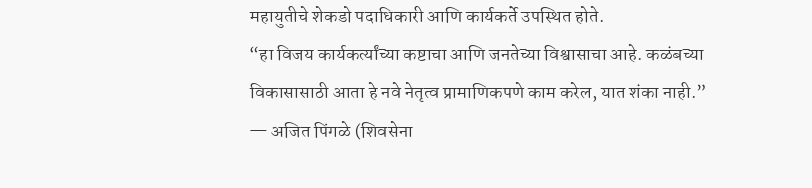महायुतीचे शेकडो पदाधिकारी आणि कार्यकर्ते उपस्थित होते.
“हा विजय कार्यकर्त्यांच्या कष्टाचा आणि जनतेच्या विश्वासाचा आहे. कळंबच्या विकासासाठी आता हे नवे नेतृत्व प्रामाणिकपणे काम करेल, यात शंका नाही.”
— अजित पिंगळे (शिवसेना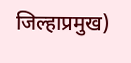जिल्हाप्रमुख)